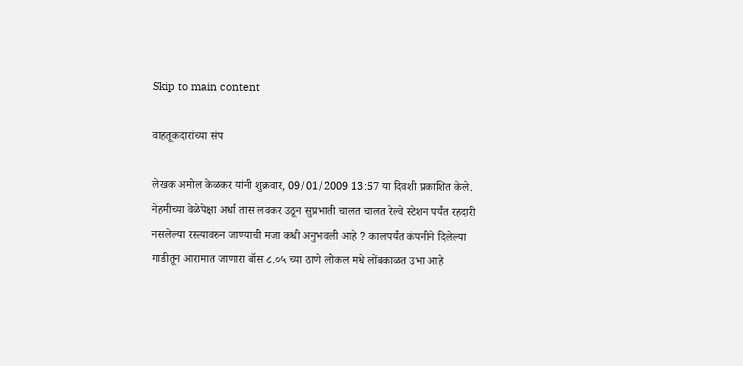Skip to main content

वाहतूकदारांच्या संप

लेखक अमोल केळकर यांनी शुक्रवार, 09/01/2009 13:57 या दिवशी प्रकाशित केले.
नेहमीच्या वेळेपेक्षा अर्धा तास लवकर उठून सुप्रभाती चालत चालत रेल्वे स्टेशन पर्यंत रहदारी नसलेल्या रस्त्यावरुन जाण्याची मजा कधी अनुभवली आहे ? कालपर्यंत कंपनीने दिलेल्या गाडीतून आरामात जाणारा बॉस ८.०५ च्या ठाणे लोकल मधे लोंबकाळत उभा आहे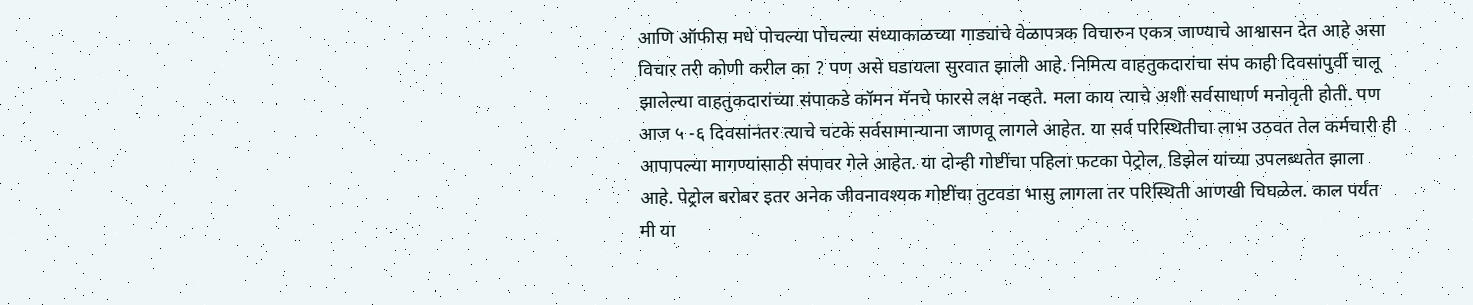आणि ऑफीस मधे पोचल्या पोचल्या संध्याकाळच्या गाड्यांचे वेळापत्रक विचारुन एकत्र जाण्याचे आश्वासन देत आहे असा विचार तरी कोणी करील का ? पण असे घडायला सुरवात झाली आहे. निमित्य वाहतुकदारांचा संप काही दिवसांपुर्वी चालू झालेल्या वाहतुकदारांच्या संपाकडे कॉमन मॅनचे फारसे लक्ष नव्हते. मला काय त्याचे अशी सर्वसाधार्ण मनोवृती होती. पण आज ५ -६ दिवसांनंतर त्याचे चटके सर्वसामान्याना जाणवू लागले आहेत. या सर्व परिस्थितीचा लाभ उठवत तेल कर्मचारी ही आपापल्या मागण्यांसाठी संपावर गेले आहेत. या दोन्ही गोष्टींचा पहिला फटका पेट्रोल, डिझेल यांच्या उपलब्धतेत झाला आहे. पेट्रोल बरोबर इतर अनेक जीवनावश्यक गोष्टींचा तुटवडा भासु लागला तर परिस्थिती आणखी चिघळेल. काल पर्यंत मी या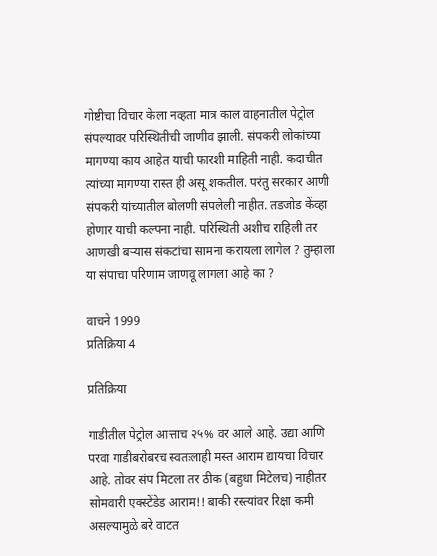गोष्टीचा विचार केला नव्हता मात्र काल वाहनातील पेट्रोल संपल्यावर परिस्थितीची जाणीव झाली. संपकरी लोकांच्या मागण्या काय आहेत याची फारशी माहिती नाही. कदाचीत त्यांच्या मागण्या रास्त ही असू शकतील. परंतु सरकार आणी संपकरी यांच्यातील बोलणी संपलेली नाहीत. तडजोड केंव्हा होणार याची कल्पना नाही. परिस्थिती अशीच राहिली तर आणखी बर्‍यास संकटांचा सामना करायला लागेल ? तुम्हाला या संपाचा परिणाम जाणवू लागला आहे का ?

वाचने 1999
प्रतिक्रिया 4

प्रतिक्रिया

गाडीतील पेट्रोल आत्ताच २५% वर आले आहे. उद्या आणि परवा गाडीबरोबरच स्वतःलाही मस्त आराम द्यायचा विचार आहे. तोवर संप मिटला तर ठीक (बहुधा मिटेलच) नाहीतर सोमवारी एक्स्टेंडेड आराम!! बाकी रस्त्यांवर रिक्षा कमी असल्यामुळे बरे वाटत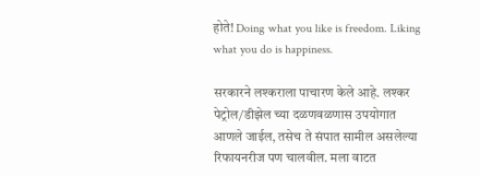होते! Doing what you like is freedom. Liking what you do is happiness.

सरकारने लश्कराला पाचारण केले आहे. लश्कर पेट्रोल/डीझेल च्या दळणवळणास उपयोगात आणले जाईल, तसेच ते संपात सामील असलेल्या रिफायनरीज पण चालवील. मला वाटत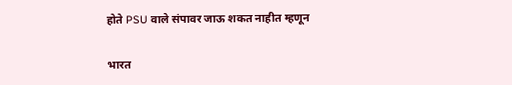होते PSU वाले संपावर जाऊ शकत नाहीत म्हणून

भारत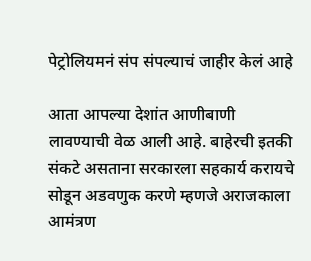पेट्रोलियमनं संप संपल्याचं जाहीर केलं आहे

आता आपल्या देशांत आणीबाणी लावण्याची वेळ आली आहे. बाहेरची इतकी संकटे असताना सरकारला सहकार्य करायचे सोडून अडवणुक करणे म्हणजे अराजकाला आमंत्रण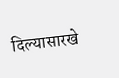दिल्यासारखे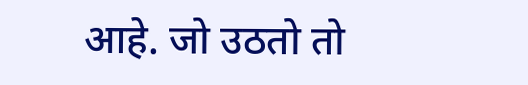आहे. जो उठतो तो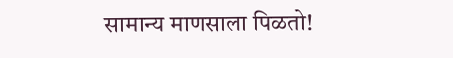सामान्य माणसाला पिळतो!